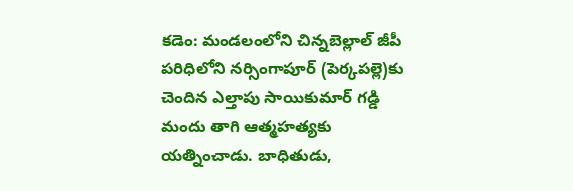కడెం: మండలంలోని చిన్నబెల్లాల్ జీపీ పరిధిలోని నర్సింగాపూర్ (పెర్కపల్లె)కు చెందిన ఎల్తాపు సాయికుమార్ గడ్డి మందు తాగి ఆత్మహత్యకు యత్నించాడు. బాధితుడు,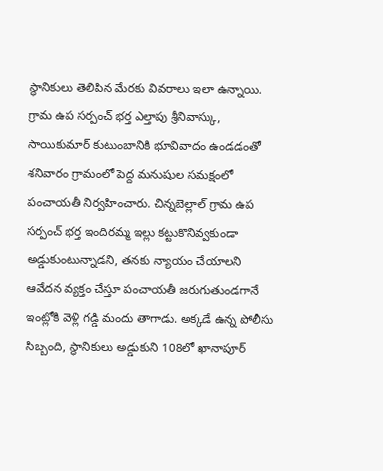స్థానికులు తెలిపిన మేరకు వివరాలు ఇలా ఉన్నాయి. గ్రామ ఉప సర్పంచ్ భర్త ఎల్తాపు శ్రీనివాస్కు, సాయికుమార్ కుటుంబానికి భూవివాదం ఉండడంతో శనివారం గ్రామంలో పెద్ద మనుషుల సమక్షంలో పంచాయతీ నిర్వహించారు. చిన్నబెల్లాల్ గ్రామ ఉప సర్పంచ్ భర్త ఇందిరమ్మ ఇల్లు కట్టుకొనివ్వకుండా అడ్డుకుంటున్నాడని, తనకు న్యాయం చేయాలని ఆవేదన వ్యక్తం చేస్తూ పంచాయతీ జరుగుతుండగానే ఇంట్లోకి వెళ్లి గడ్డి మందు తాగాడు. అక్కడే ఉన్న పోలీసు సిబ్బంది, స్థానికులు అడ్డుకుని 108లో ఖానాపూర్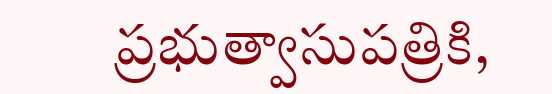ప్రభుత్వాసుపత్రికి,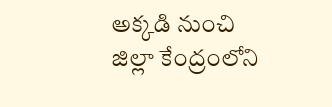అక్కడి నుంచి జిల్లా కేంద్రంలోని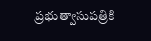ప్రభుత్వాసుపత్రికి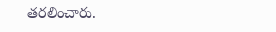తరలించారు.